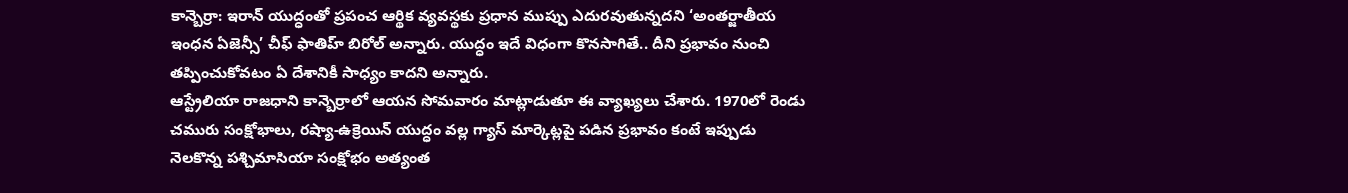కాన్బెర్రా: ఇరాన్ యుద్ధంతో ప్రపంచ ఆర్థిక వ్యవస్థకు ప్రధాన ముప్పు ఎదురవుతున్నదని ‘అంతర్జాతీయ ఇంధన ఏజెన్సీ’ చీఫ్ ఫాతిహ్ బిరోల్ అన్నారు. యుద్ధం ఇదే విధంగా కొనసాగితే.. దీని ప్రభావం నుంచి తప్పించుకోవటం ఏ దేశానికీ సాధ్యం కాదని అన్నారు.
ఆస్ట్రేలియా రాజధాని కాన్బెర్రాలో ఆయన సోమవారం మాట్లాడుతూ ఈ వ్యాఖ్యలు చేశారు. 1970లో రెండు చమురు సంక్షోభాలు, రష్యా-ఉక్రెయిన్ యుద్ధం వల్ల గ్యాస్ మార్కెట్లపై పడిన ప్రభావం కంటే ఇప్పుడు నెలకొన్న పశ్చిమాసియా సంక్షోభం అత్యంత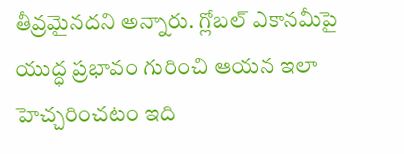తీవ్రమైనదని అన్నారు. గ్లోబల్ ఎకానమీపై యుద్ధ ప్రభావం గురించి ఆయన ఇలా హెచ్చరించటం ఇది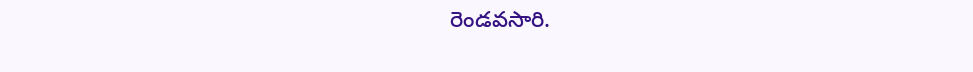రెండవసారి.